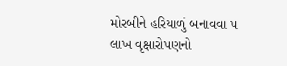મોરબીને હરિયાળું બનાવવા ૫ લાખ વૃક્ષારોપણનો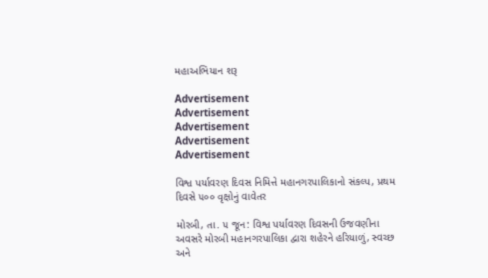મહાઅભિયાન શરૂ

Advertisement
Advertisement
Advertisement
Advertisement
Advertisement

વિશ્વ પર્યાવરણ દિવસ નિમિત્તે મહાનગરપાલિકાનો સંકલ્પ, પ્રથમ દિવસે ૫૦૦ વૃક્ષોનું વાવેતર

મોરબી, તા. ૫ જૂન: વિશ્વ પર્યાવરણ દિવસની ઉજવણીના અવસરે મોરબી મહાનગરપાલિકા દ્વારા શહેરને હરિયાળું, સ્વચ્છ અને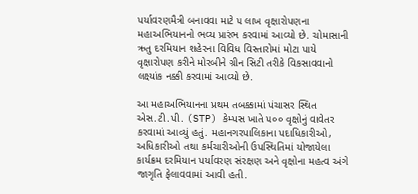પર્યાવરણમૈત્રી બનાવવા માટે ૫ લાખ વૃક્ષારોપણના મહાઅભિયાનનો ભવ્ય પ્રારંભ કરવામાં આવ્યો છે. ચોમાસાની ઋતુ દરમિયાન શહેરના વિવિધ વિસ્તારોમાં મોટા પાયે વૃક્ષારોપણ કરીને મોરબીને ગ્રીન સિટી તરીકે વિકસાવવાનો લક્ષ્યાંક નક્કી કરવામાં આવ્યો છે.

આ મહાઅભિયાનના પ્રથમ તબક્કામાં પંચાસર સ્થિત એસ.ટી.પી. (STP) કેમ્પસ ખાતે ૫૦૦ વૃક્ષોનું વાવેતર કરવામાં આવ્યું હતું. મહાનગરપાલિકાના પદાધિકારીઓ, અધિકારીઓ તથા કર્મચારીઓની ઉપસ્થિતિમાં યોજાયેલા કાર્યક્રમ દરમિયાન પર્યાવરણ સંરક્ષણ અને વૃક્ષોના મહત્વ અંગે જાગૃતિ ફેલાવવામાં આવી હતી.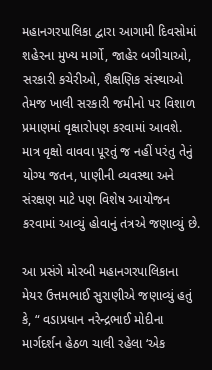મહાનગરપાલિકા દ્વારા આગામી દિવસોમાં શહેરના મુખ્ય માર્ગો, જાહેર બગીચાઓ, સરકારી કચેરીઓ, શૈક્ષણિક સંસ્થાઓ તેમજ ખાલી સરકારી જમીનો પર વિશાળ પ્રમાણમાં વૃક્ષારોપણ કરવામાં આવશે. માત્ર વૃક્ષો વાવવા પૂરતું જ નહીં પરંતુ તેનું યોગ્ય જતન, પાણીની વ્યવસ્થા અને સંરક્ષણ માટે પણ વિશેષ આયોજન કરવામાં આવ્યું હોવાનું તંત્રએ જણાવ્યું છે.

આ પ્રસંગે મોરબી મહાનગરપાલિકાના મેયર ઉત્તમભાઈ સુરાણીએ જણાવ્યું હતું કે, “ વડાપ્રધાન નરેન્દ્રભાઈ મોદીના માર્ગદર્શન હેઠળ ચાલી રહેલા ‘એક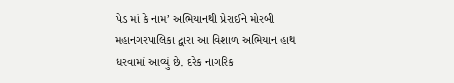પેડ માં કે નામ’ અભિયાનથી પ્રેરાઈને મોરબી મહાનગરપાલિકા દ્વારા આ વિશાળ અભિયાન હાથ ધરવામાં આવ્યું છે. દરેક નાગરિક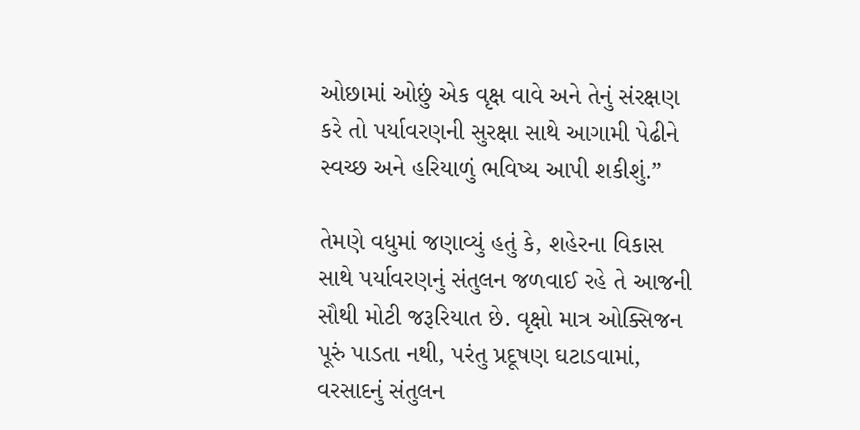ઓછામાં ઓછું એક વૃક્ષ વાવે અને તેનું સંરક્ષણ કરે તો પર્યાવરણની સુરક્ષા સાથે આગામી પેઢીને સ્વચ્છ અને હરિયાળું ભવિષ્ય આપી શકીશું.”

તેમણે વધુમાં જણાવ્યું હતું કે, શહેરના વિકાસ સાથે પર્યાવરણનું સંતુલન જળવાઈ રહે તે આજની સૌથી મોટી જરૂરિયાત છે. વૃક્ષો માત્ર ઓક્સિજન પૂરું પાડતા નથી, પરંતુ પ્રદૂષણ ઘટાડવામાં, વરસાદનું સંતુલન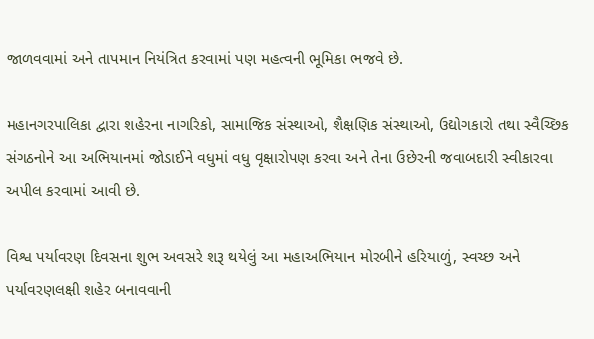જાળવવામાં અને તાપમાન નિયંત્રિત કરવામાં પણ મહત્વની ભૂમિકા ભજવે છે.

મહાનગરપાલિકા દ્વારા શહેરના નાગરિકો, સામાજિક સંસ્થાઓ, શૈક્ષણિક સંસ્થાઓ, ઉદ્યોગકારો તથા સ્વૈચ્છિક સંગઠનોને આ અભિયાનમાં જોડાઈને વધુમાં વધુ વૃક્ષારોપણ કરવા અને તેના ઉછેરની જવાબદારી સ્વીકારવા અપીલ કરવામાં આવી છે.

વિશ્વ પર્યાવરણ દિવસના શુભ અવસરે શરૂ થયેલું આ મહાઅભિયાન મોરબીને હરિયાળું, સ્વચ્છ અને પર્યાવરણલક્ષી શહેર બનાવવાની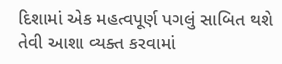દિશામાં એક મહત્વપૂર્ણ પગલું સાબિત થશે તેવી આશા વ્યક્ત કરવામાં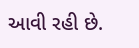આવી રહી છે.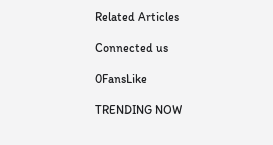Related Articles

Connected us

0FansLike

TRENDING NOW